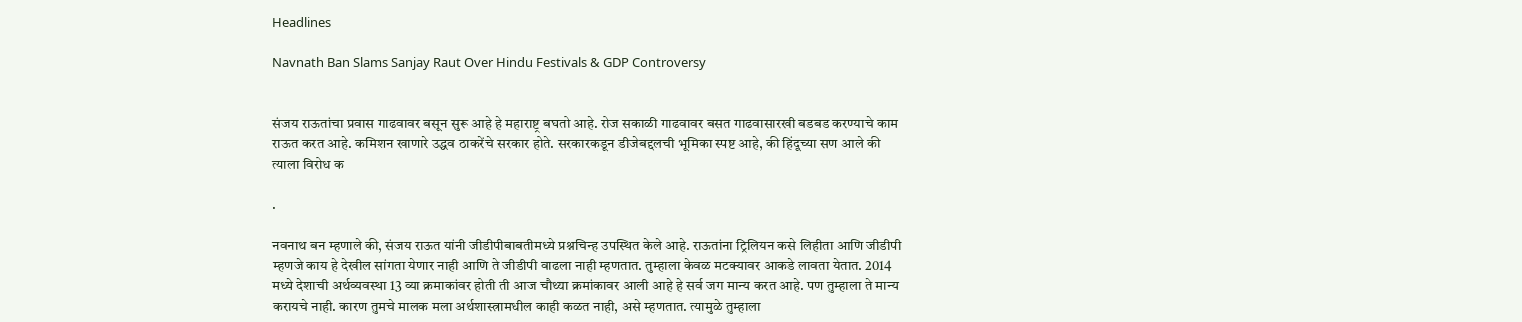Headlines

Navnath Ban Slams Sanjay Raut Over Hindu Festivals & GDP Controversy


संजय राऊतांचा प्रवास गाढवावर बसून सुरू आहे हे महाराष्ट्र बघतो आहे. रोज सकाळी गाढवावर बसत गाढवासारखी बडबड करण्याचे काम राऊत करत आहे. कमिशन खाणारे उद्धव ठाकरेंचे सरकार होते. सरकारकडून डीजेबद्दलची भूमिका स्पष्ट आहे, की हिंदूच्या सण आले की त्याला विरोध क

.

नवनाथ बन म्हणाले की, संजय राऊत यांनी जीडीपीबाबतीमध्ये प्रश्नचिन्ह उपस्थित केले आहे. राऊतांना ट्रिलियन कसे लिहीता आणि जीडीपी म्हणजे काय हे देखील सांगता येणार नाही आणि ते जीडीपी वाढला नाही म्हणतात. तुम्हाला केवळ मटक्यावर आकडे लावता येतात. 2014 मध्ये देशाची अर्थव्यवस्था 13 व्या क्रमाकांवर होती ती आज चौथ्या क्रमांकावर आली आहे हे सर्व जग मान्य करत आहे. पण तुम्हाला ते मान्य करायचे नाही. कारण तुमचे मालक मला अर्थशास्त्रामधील काही कळत नाही, असे म्हणतात. त्यामुळे तुम्हाला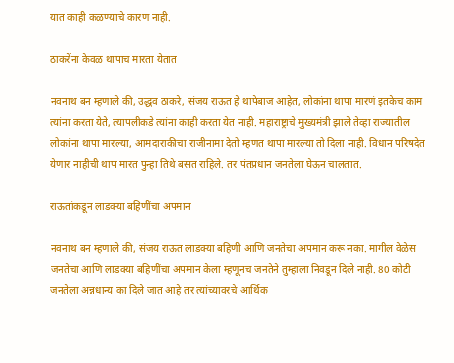यात काही कळण्याचे कारण नाही.

ठाकरेंना केवळ थापाच मारता येतात

नवनाथ बन म्हणाले की, उद्धव ठाकरे, संजय राऊत हे थापेबाज आहेत, लोकांना थापा मारणं इतकेच काम त्यांना करता येते, त्यापलीकडे त्यांना काही करता येत नाही. महाराष्ट्राचे मुख्यमंत्री झाले तेव्हा राज्यातील लोकांना थापा मारल्या, आमदाराकीचा राजीनामा देतो म्हणत थापा मारल्या तो दिला नाही. विधान परिषदेत येणार नाहीची थाप मारत पुन्हा तिथे बसत राहिले. तर पंतप्रधान जनतेला घेऊन चालतात.

राऊतांकडून लाडक्या बहिणींचा अपमान

नवनाथ बन म्हणाले की, संजय राऊत लाडक्या बहिणी आणि जनतेचा अपमान करू नका. मागील वेळेस जनतेचा आणि लाडक्या बहिणींचा अपमान केला म्हणूनच जनतेने तुम्हाला निवडून दिले नाही. 80 कोटी जनतेला अन्नधान्य का दिले जात आहे तर त्यांच्यावरचे आर्थिक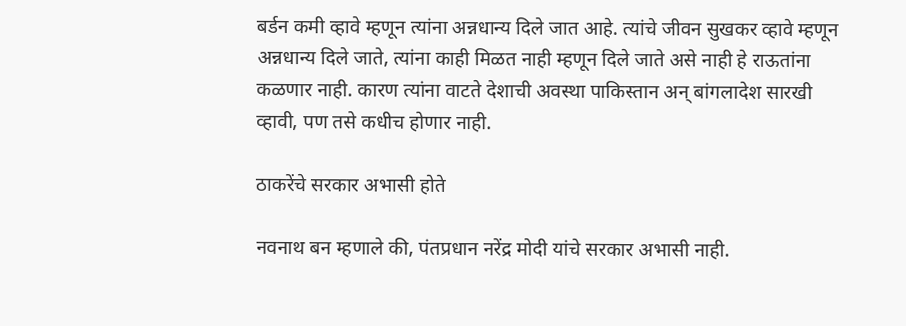बर्डन कमी व्हावे म्हणून त्यांना अन्नधान्य दिले जात आहे. त्यांचे जीवन सुखकर व्हावे म्हणून अन्नधान्य दिले जाते, त्यांना काही मिळत नाही म्हणून दिले जाते असे नाही हे राऊतांना कळणार नाही. कारण त्यांना वाटते देशाची अवस्था पाकिस्तान अन् बांगलादेश सारखी व्हावी, पण तसे कधीच होणार नाही.

ठाकरेंचे सरकार अभासी होते

नवनाथ बन म्हणाले की, पंतप्रधान नरेंद्र मोदी यांचे सरकार अभासी नाही.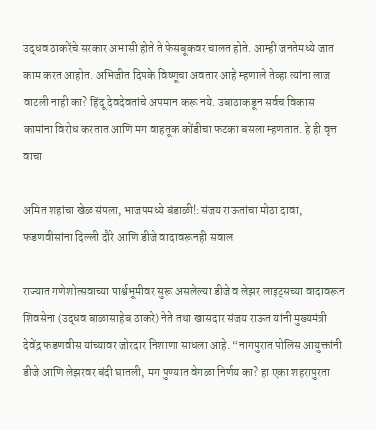उद्धव ठाकरेंचे सरकार अभासी होते ते फेसबूकवर चालत होते. आम्ही जनतेमध्ये जात काम करत आहोत. अभिजीत दिपके विष्णूचा अवतार आहे म्हणाले तेव्हा त्यांना लाज वाटली नाही का? हिंदू देवदेवतांचे अपमान करू नये. उबाठाकडून सर्वच विकास कामांना विरोध करतात आणि मग वाहतूक कोंडीचा फटका बसला म्हणतात. हे ही वृत्त वाचा

अमित शहांचा खेळ संपला, भाजपमध्ये बंडाळी!:संजय राऊतांचा मोठा दावा, फडणवीसांना दिल्ली दौरे आणि डीजे वादावरूनही सवाल

राज्यात गणेशोत्सवाच्या पार्श्वभूमीवर सुरू असलेल्या डीजे व लेझर लाइट्सच्या वादावरून शिवसेना (उद्धव बाळासाहेब ठाकरे) नेते तथा खासदार संजय राऊत यांनी मुख्यमंत्री देवेंद्र फडणवीस यांच्यावर जोरदार निशाणा साधला आहे. “नागपुरात पोलिस आयुक्तांनी डीजे आणि लेझरवर बंदी घातली, मग पुण्यात वेगळा निर्णय का? हा एका शहरापुरता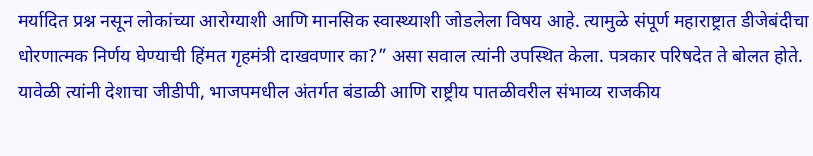मर्यादित प्रश्न नसून लोकांच्या आरोग्याशी आणि मानसिक स्वास्थ्याशी जोडलेला विषय आहे. त्यामुळे संपूर्ण महाराष्ट्रात डीजेबंदीचा धोरणात्मक निर्णय घेण्याची हिंमत गृहमंत्री दाखवणार का?” असा सवाल त्यांनी उपस्थित केला. पत्रकार परिषदेत ते बोलत होते. यावेळी त्यांनी देशाचा जीडीपी, भाजपमधील अंतर्गत बंडाळी आणि राष्ट्रीय पातळीवरील संभाव्य राजकीय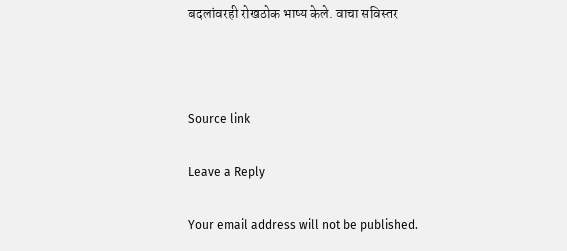बदलांवरही रोखठोक भाष्य केले. वाचा सविस्तर



Source link

Leave a Reply

Your email address will not be published.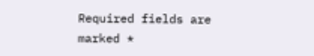Required fields are marked *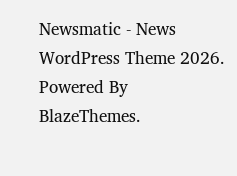Newsmatic - News WordPress Theme 2026. Powered By BlazeThemes.